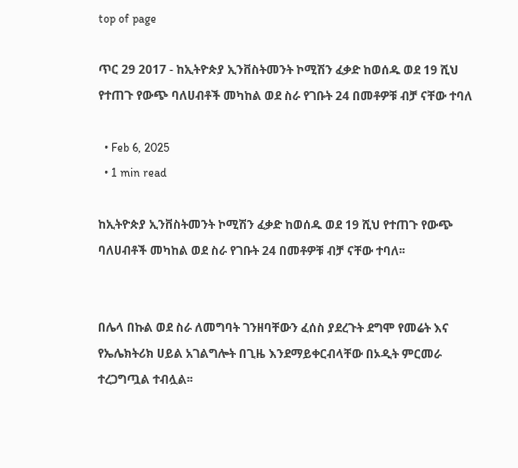top of page

ጥር 29 2017 - ከኢትዮጵያ ኢንቨስትመንት ኮሚሽን ፈቃድ ከወሰዱ ወደ 19 ሺህ የተጠጉ የውጭ ባለሀብቶች መካከል ወደ ስራ የገቡት 24 በመቶዎቹ ብቻ ናቸው ተባለ

  • Feb 6, 2025
  • 1 min read

ከኢትዮጵያ ኢንቨስትመንት ኮሚሽን ፈቃድ ከወሰዱ ወደ 19 ሺህ የተጠጉ የውጭ ባለሀብቶች መካከል ወደ ስራ የገቡት 24 በመቶዎቹ ብቻ ናቸው ተባለ፡፡


በሌላ በኩል ወደ ስራ ለመግባት ገንዘባቸውን ፈሰስ ያደረጉት ደግሞ የመሬት እና የኤሌክትሪክ ሀይል አገልግሎት በጊዜ እንደማይቀርብላቸው በኦዲት ምርመራ ተረጋግጧል ተብሏል፡፡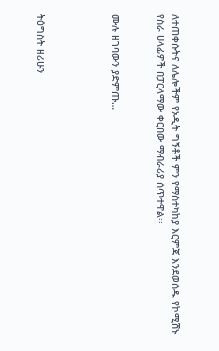ለተጠቀሱትና ለሌሎችም የኦዲት ግኝቶች ምን የማስተካከያ እርምጃ እንደወሰዱ የኮሚሽኑ የስራ ሀላፊዎች በፓርላማው ቀርበው ማብራሪያ ሰጥተዋል፡፡


ሙሉ ዘገባውን ያድምጡ…




ትዕግስት ዘሪሁን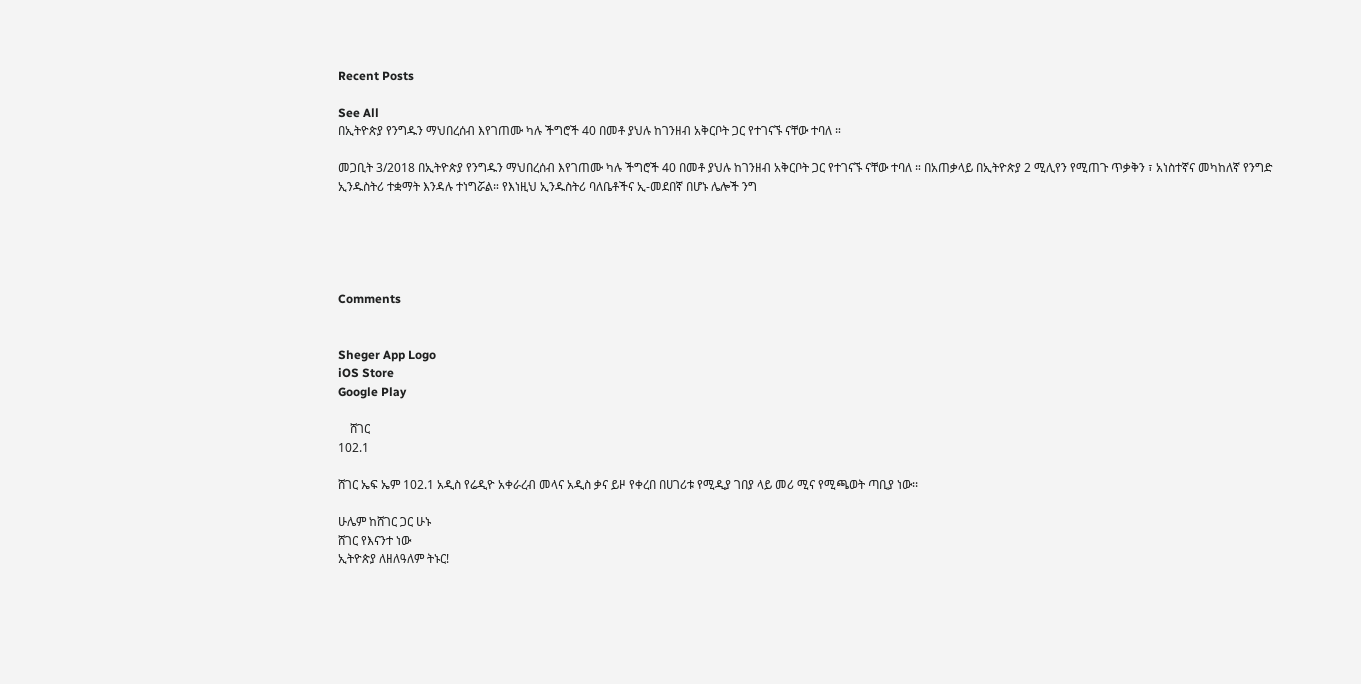Recent Posts

See All
በኢትዮጵያ የንግዱን ማህበረሰብ እየገጠሙ ካሉ ችግሮች 40 በመቶ ያህሉ ከገንዘብ አቅርቦት ጋር የተገናኙ ናቸው ተባለ ።

መጋቢት 3/2018 በኢትዮጵያ የንግዱን ማህበረሰብ እየገጠሙ ካሉ ችግሮች 40 በመቶ ያህሉ ከገንዘብ አቅርቦት ጋር የተገናኙ ናቸው ተባለ ። በአጠቃላይ በኢትዮጵያ 2 ሚሊየን የሚጠጉ ጥቃቅን ፣ አነስተኛና መካከለኛ የንግድ ኢንዱስትሪ ተቋማት እንዳሉ ተነግሯል። የእነዚህ ኢንዱስትሪ ባለቤቶችና ኢ-መደበኛ በሆኑ ሌሎች ንግ





Comments


Sheger App Logo
iOS Store
Google Play

    ሸገር
102.1

ሸገር ኤፍ ኤም 102.1 አዲስ የሬዲዮ አቀራረብ መላና አዲስ ቃና ይዞ የቀረበ በሀገሪቱ የሚዲያ ገበያ ላይ መሪ ሚና የሚጫወት ጣቢያ ነው፡፡

ሁሌም ከሸገር ጋር ሁኑ
ሸገር የእናንተ ነው
ኢትዮጵያ ለዘለዓለም ትኑር!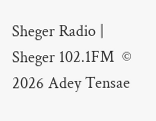Sheger Radio | Sheger 102.1FM  © 2026 Adey Tensae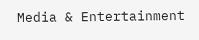Media & Entertainment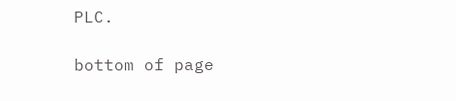PLC.

bottom of page